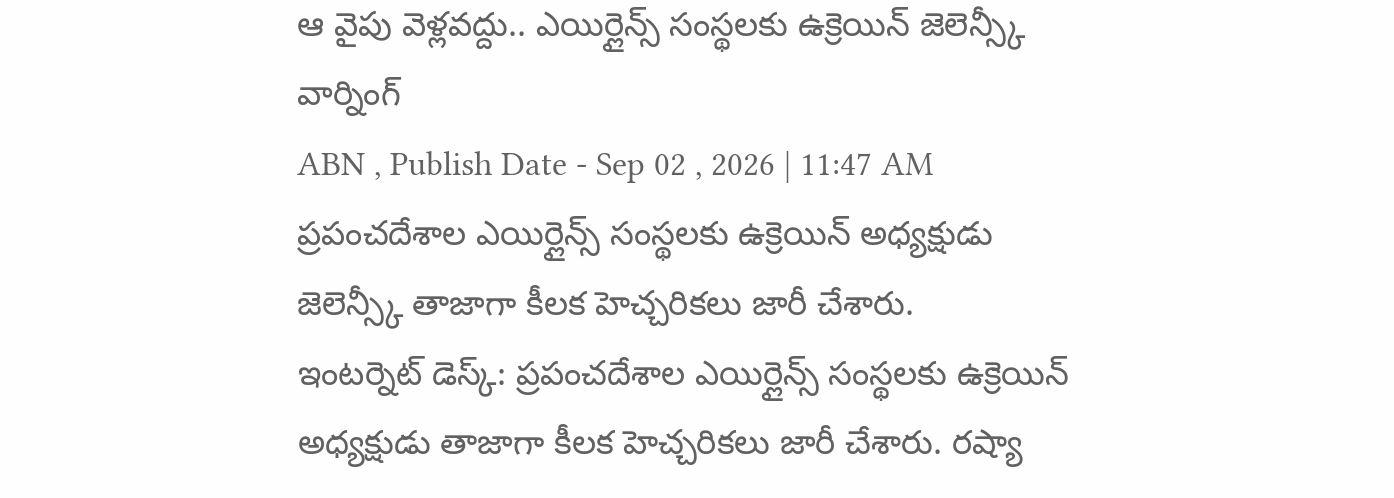ఆ వైపు వెళ్లవద్దు.. ఎయిర్లైన్స్ సంస్థలకు ఉక్రెయిన్ జెలెన్స్కీ వార్నింగ్
ABN , Publish Date - Sep 02 , 2026 | 11:47 AM
ప్రపంచదేశాల ఎయిర్లైన్స్ సంస్థలకు ఉక్రెయిన్ అధ్యక్షుడు జెలెన్స్కీ తాజాగా కీలక హెచ్చరికలు జారీ చేశారు.
ఇంటర్నెట్ డెస్క్: ప్రపంచదేశాల ఎయిర్లైన్స్ సంస్థలకు ఉక్రెయిన్ అధ్యక్షుడు తాజాగా కీలక హెచ్చరికలు జారీ చేశారు. రష్యా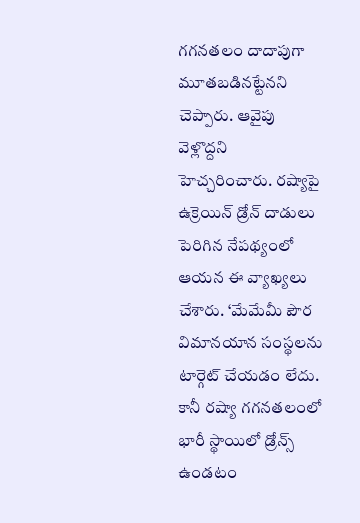గగనతలం దాదాపుగా మూతబడినట్టేనని చెప్పారు. ఆవైపు వెళ్లొద్దని హెచ్చరించారు. రష్యాపై ఉక్రెయిన్ డ్రోన్ దాడులు పెరిగిన నేపథ్యంలో ఆయన ఈ వ్యాఖ్యలు చేశారు. ‘మేమేమీ పౌర విమానయాన సంస్థలను టార్గెట్ చేయడం లేదు. కానీ రష్యా గగనతలంలో భారీ స్థాయిలో డ్రోన్స్ ఉండటం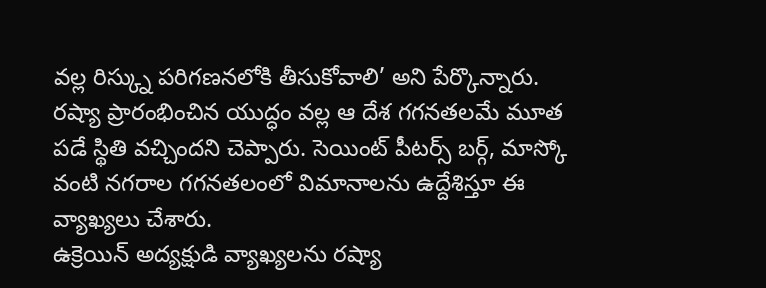వల్ల రిస్క్ను పరిగణనలోకి తీసుకోవాలి’ అని పేర్కొన్నారు. రష్యా ప్రారంభించిన యుద్ధం వల్ల ఆ దేశ గగనతలమే మూత పడే స్థితి వచ్చిందని చెప్పారు. సెయింట్ పీటర్స్ బర్గ్, మాస్కో వంటి నగరాల గగనతలంలో విమానాలను ఉద్దేశిస్తూ ఈ వ్యాఖ్యలు చేశారు.
ఉక్రెయిన్ అద్యక్షుడి వ్యాఖ్యలను రష్యా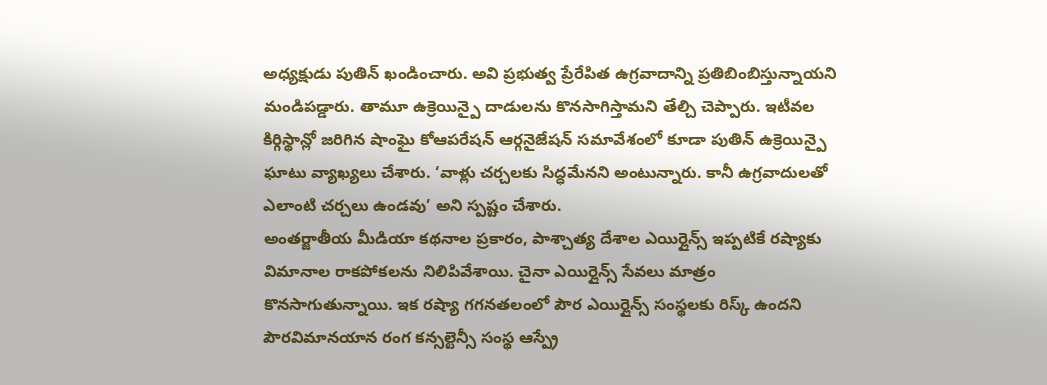అధ్యక్షుడు పుతిన్ ఖండించారు. అవి ప్రభుత్వ ప్రేరేపిత ఉగ్రవాదాన్ని ప్రతిబింబిస్తున్నాయని మండిపడ్డారు. తామూ ఉక్రెయిన్పై దాడులను కొనసాగిస్తామని తేల్చి చెప్పారు. ఇటీవల కిర్గిస్థాన్లో జరిగిన షాంఘై కోఆపరేషన్ ఆర్గనైజేషన్ సమావేశంలో కూడా పుతిన్ ఉక్రెయిన్పై ఘాటు వ్యాఖ్యలు చేశారు. ‘వాళ్లు చర్చలకు సిద్ధమేనని అంటున్నారు. కానీ ఉగ్రవాదులతో ఎలాంటి చర్చలు ఉండవు’ అని స్పష్టం చేశారు.
అంతర్జాతీయ మీడియా కథనాల ప్రకారం, పాశ్చాత్య దేశాల ఎయిర్లైన్స్ ఇప్పటికే రష్యాకు విమానాల రాకపోకలను నిలిపివేశాయి. చైనా ఎయిర్లైన్స్ సేవలు మాత్రం కొనసాగుతున్నాయి. ఇక రష్యా గగనతలంలో పౌర ఎయిర్లైన్స్ సంస్థలకు రిస్క్ ఉందని పౌరవిమానయాన రంగ కన్సల్టెన్సీ సంస్థ ఆస్ప్రే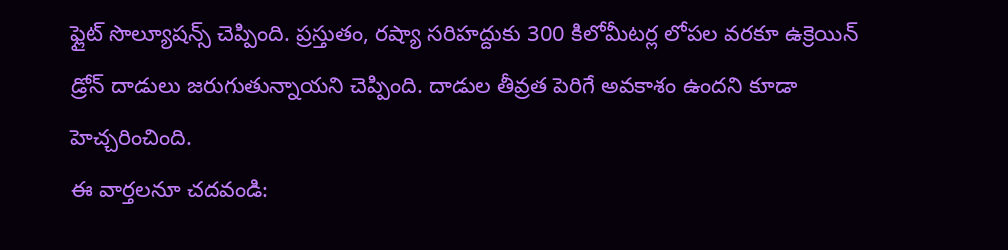ఫ్లైట్ సొల్యూషన్స్ చెప్పింది. ప్రస్తుతం, రష్యా సరిహద్దుకు 300 కిలోమీటర్ల లోపల వరకూ ఉక్రెయిన్ డ్రోన్ దాడులు జరుగుతున్నాయని చెప్పింది. దాడుల తీవ్రత పెరిగే అవకాశం ఉందని కూడా హెచ్చరించింది.
ఈ వార్తలనూ చదవండి: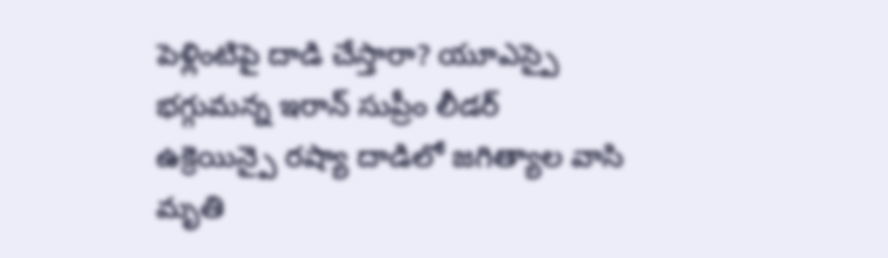పెళ్లింటిపై దాడి చేస్తారా? యూఎస్పై భగ్గుమన్న ఇరాన్ సుప్రీం లీడర్
ఉక్రెయిన్పై రష్యా దాడిలో జగిత్యాల వాసి మృతి